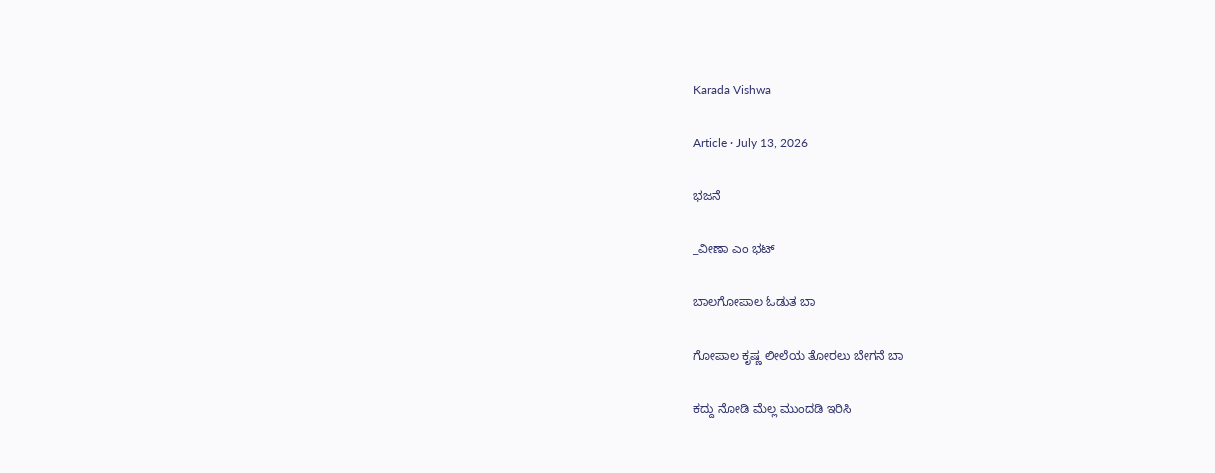Karada Vishwa

Article · July 13, 2026

ಭಜನೆ

_ವೀಣಾ ಎಂ ಭಟ್

ಬಾಲಗೋಪಾಲ ಓಡುತ ಬಾ

ಗೋಪಾಲ ಕೃಷ್ಣ ಲೀಲೆಯ ತೋರಲು ಬೇಗನೆ ಬಾ

ಕದ್ದು ನೋಡಿ ಮೆಲ್ಲ ಮುಂದಡಿ ಇರಿಸಿ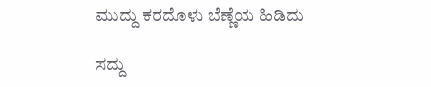ಮುದ್ದು ಕರದೊಳು ಬೆಣ್ಣೆಯ ಹಿಡಿದು

ಸದ್ದು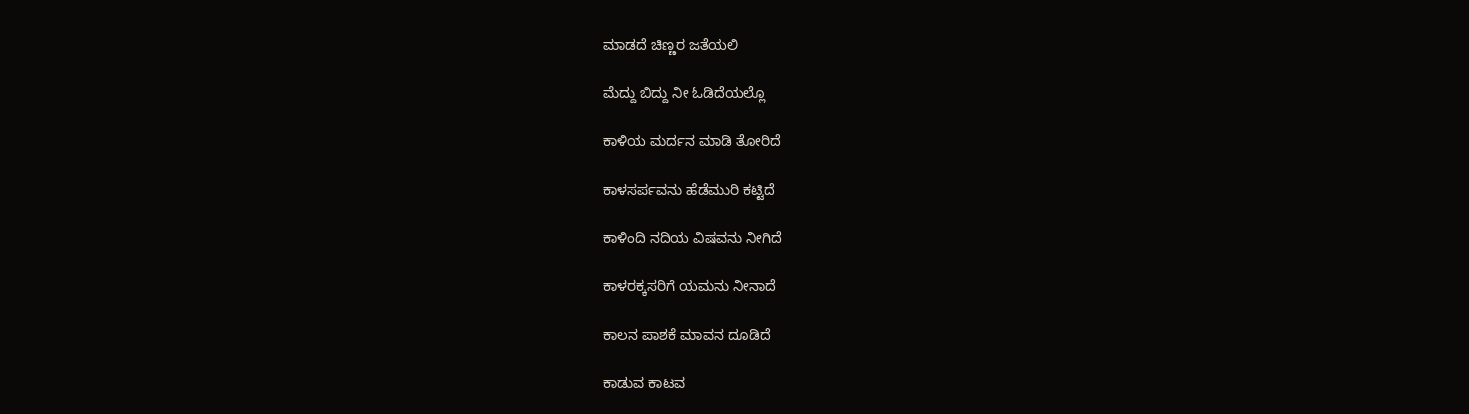ಮಾಡದೆ ಚಿಣ್ಣರ ಜತೆಯಲಿ

ಮೆದ್ದು ಬಿದ್ದು ನೀ ಓಡಿದೆಯಲ್ಲೊ

ಕಾಳಿಯ ಮರ್ದನ ಮಾಡಿ ತೋರಿದೆ

ಕಾಳಸರ್ಪವನು ಹೆಡೆಮುರಿ ಕಟ್ಟಿದೆ

ಕಾಳಿಂದಿ ನದಿಯ ವಿಷವನು ನೀಗಿದೆ

ಕಾಳರಕ್ಕಸರಿಗೆ ಯಮನು ನೀನಾದೆ

ಕಾಲನ ಪಾಶಕೆ ಮಾವನ ದೂಡಿದೆ

ಕಾಡುವ ಕಾಟವ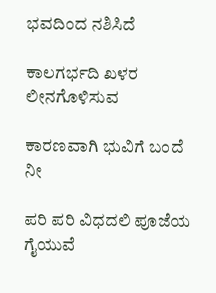ಭವದಿಂದ ನಶಿಸಿದೆ

ಕಾಲಗರ್ಭದಿ ಖಳರ ಲೀನಗೊಳಿಸುವ

ಕಾರಣವಾಗಿ ಭುವಿಗೆ ಬಂದೆ ನೀ

ಪರಿ ಪರಿ ವಿಧದಲಿ ಪೂಜೆಯ ಗೈಯುವೆ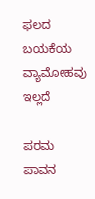ಫಲದ ಬಯಕೆಯ ವ್ಯಾಮೋಹವು ಇಲ್ಲದೆ

ಪರಮ ಪಾವನ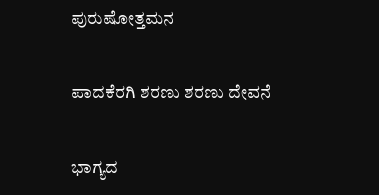ಪುರುಷೋತ್ತಮನ

ಪಾದಕೆರಗಿ ಶರಣು ಶರಣು ದೇವನೆ

ಭಾಗ್ಯದ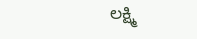ಲಕ್ಷ್ಮಿ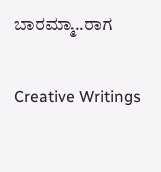ಬಾರಮ್ಮಾ..ರಾಗ

Creative Writings